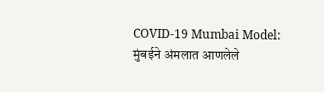COVID-19 Mumbai Model: मुंबईने अंमलात आणलेले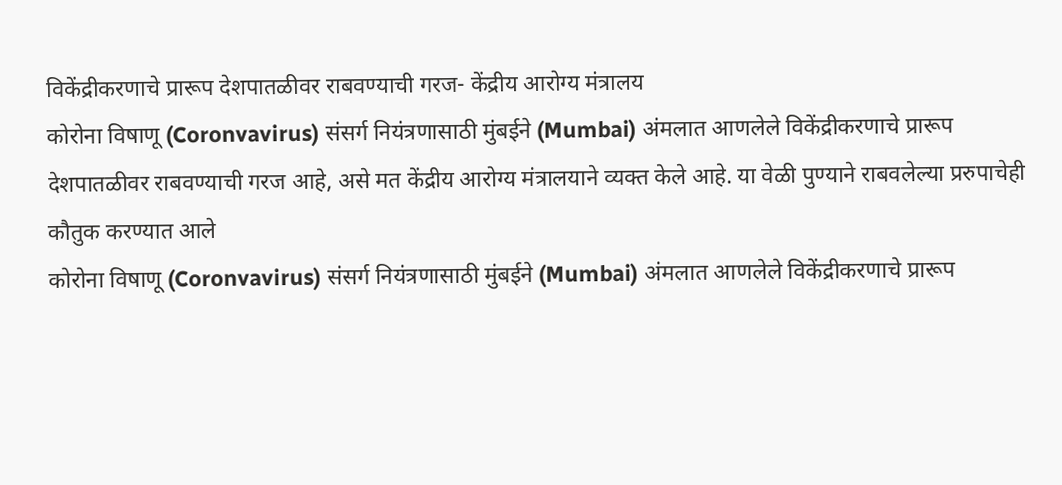विकेंद्रीकरणाचे प्रारूप देशपातळीवर राबवण्याची गरज- केंद्रीय आरोग्य मंत्रालय
कोरोना विषाणू (Coronvavirus) संसर्ग नियंत्रणासाठी मुंबईने (Mumbai) अंमलात आणलेले विकेंद्रीकरणाचे प्रारूप देशपातळीवर राबवण्याची गरज आहे, असे मत केंद्रीय आरोग्य मंत्रालयाने व्यक्त केले आहे. या वेळी पुण्याने राबवलेल्या प्ररुपाचेही कौतुक करण्यात आले
कोरोना विषाणू (Coronvavirus) संसर्ग नियंत्रणासाठी मुंबईने (Mumbai) अंमलात आणलेले विकेंद्रीकरणाचे प्रारूप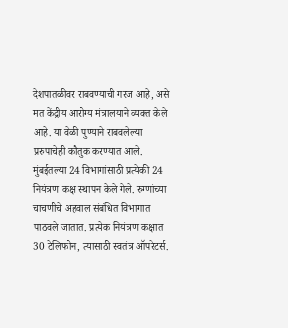देशपातळीवर राबवण्याची गरज आहे, असे मत केंद्रीय आरोग्य मंत्रालयाने व्यक्त केले आहे. या वेळी पुण्याने राबवलेल्या प्ररुपाचेही कौतुक करण्यात आले. मुंबईतल्या 24 विभागांसाठी प्रत्येकी 24 नियंत्रण कक्ष स्थापन केले गेले. रुग्णांच्या चाचणीचे अहवाल संबंधित विभागात पाठवले जातात. प्रत्येक नियंत्रण कक्षात 30 टेलिफोन, त्यासाठी स्वतंत्र ऑपरेटर्स.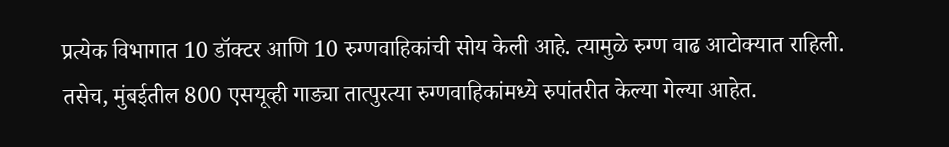प्रत्येक विभागात 10 डॉक्टर आणि 10 रुग्णवाहिकांची सोय केली आहे. त्यामुळे रुग्ण वाढ आटोक्यात राहिली.
तसेच, मुंबईतील 800 एसयूव्ही गाड्या तात्पुरत्या रुग्णवाहिकांमध्ये रुपांतरीत केल्या गेल्या आहेत.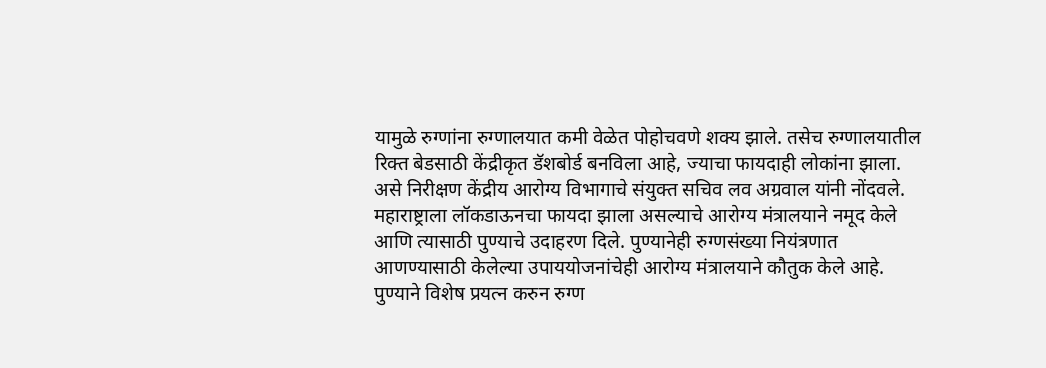यामुळे रुग्णांना रुग्णालयात कमी वेळेत पोहोचवणे शक्य झाले. तसेच रुग्णालयातील रिक्त बेडसाठी केंद्रीकृत डॅशबोर्ड बनविला आहे, ज्याचा फायदाही लोकांना झाला. असे निरीक्षण केंद्रीय आरोग्य विभागाचे संयुक्त सचिव लव अग्रवाल यांनी नोंदवले.
महाराष्ट्राला लॉकडाऊनचा फायदा झाला असल्याचे आरोग्य मंत्रालयाने नमूद केले आणि त्यासाठी पुण्याचे उदाहरण दिले. पुण्यानेही रुग्णसंख्या नियंत्रणात आणण्यासाठी केलेल्या उपाययोजनांचेही आरोग्य मंत्रालयाने कौतुक केले आहे. पुण्याने विशेष प्रयत्न करुन रुग्ण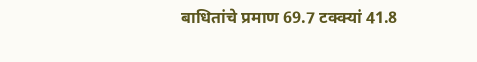बाधितांचे प्रमाण 69.7 टक्क्यां 41.8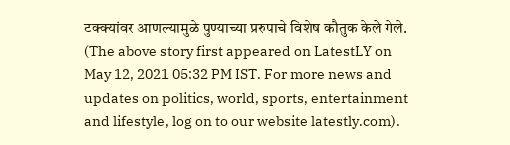टक्क्यांवर आणल्यामुळे पुण्याच्या प्ररुपाचे विशेष कौतुक केले गेले.
(The above story first appeared on LatestLY on May 12, 2021 05:32 PM IST. For more news and updates on politics, world, sports, entertainment and lifestyle, log on to our website latestly.com).